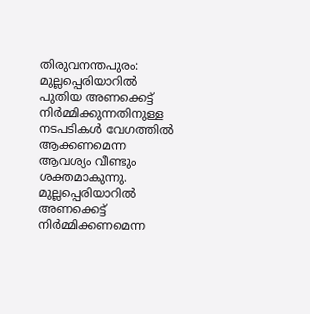തിരുവനന്തപുരം: മുല്ലപ്പെരിയാറിൽ പുതിയ അണക്കെട്ട് നിർമ്മിക്കുന്നതിനുള്ള നടപടികൾ വേഗത്തിൽ ആക്കണമെന്ന ആവശ്യം വീണ്ടും ശക്തമാകുന്നു. മുല്ലപ്പെരിയാറിൽ അണക്കെട്ട് നിർമ്മിക്കണമെന്ന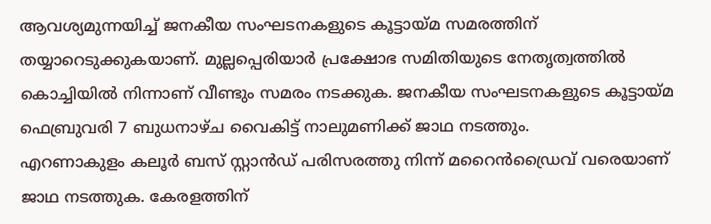ആവശ്യമുന്നയിച്ച് ജനകീയ സംഘടനകളുടെ കൂട്ടായ്മ സമരത്തിന് തയ്യാറെടുക്കുകയാണ്. മുല്ലപ്പെരിയാർ പ്രക്ഷോഭ സമിതിയുടെ നേതൃത്വത്തിൽ കൊച്ചിയിൽ നിന്നാണ് വീണ്ടും സമരം നടക്കുക. ജനകീയ സംഘടനകളുടെ കൂട്ടായ്മ ഫെബ്രുവരി 7 ബുധനാഴ്ച വൈകിട്ട് നാലുമണിക്ക് ജാഥ നടത്തും.
എറണാകുളം കലൂർ ബസ് സ്റ്റാൻഡ് പരിസരത്തു നിന്ന് മറൈൻഡ്രൈവ് വരെയാണ് ജാഥ നടത്തുക. കേരളത്തിന്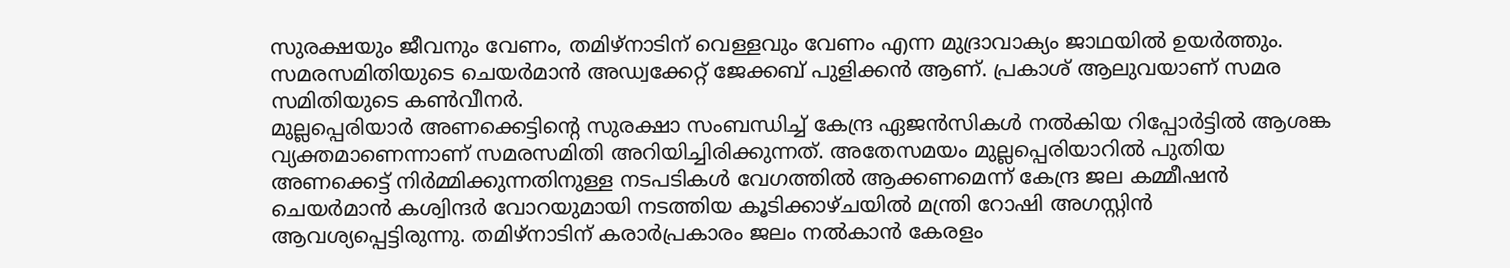സുരക്ഷയും ജീവനും വേണം, തമിഴ്നാടിന് വെള്ളവും വേണം എന്ന മുദ്രാവാക്യം ജാഥയിൽ ഉയർത്തും. സമരസമിതിയുടെ ചെയർമാൻ അഡ്വക്കേറ്റ് ജേക്കബ് പുളിക്കൻ ആണ്. പ്രകാശ് ആലുവയാണ് സമര സമിതിയുടെ കൺവീനർ.
മുല്ലപ്പെരിയാർ അണക്കെട്ടിന്റെ സുരക്ഷാ സംബന്ധിച്ച് കേന്ദ്ര ഏജൻസികൾ നൽകിയ റിപ്പോർട്ടിൽ ആശങ്ക വ്യക്തമാണെന്നാണ് സമരസമിതി അറിയിച്ചിരിക്കുന്നത്. അതേസമയം മുല്ലപ്പെരിയാറിൽ പുതിയ അണക്കെട്ട് നിർമ്മിക്കുന്നതിനുള്ള നടപടികൾ വേഗത്തിൽ ആക്കണമെന്ന് കേന്ദ്ര ജല കമ്മീഷൻ ചെയർമാൻ കശ്വിന്ദർ വോറയുമായി നടത്തിയ കൂടിക്കാഴ്ചയിൽ മന്ത്രി റോഷി അഗസ്റ്റിൻ ആവശ്യപ്പെട്ടിരുന്നു. തമിഴ്നാടിന് കരാർപ്രകാരം ജലം നൽകാൻ കേരളം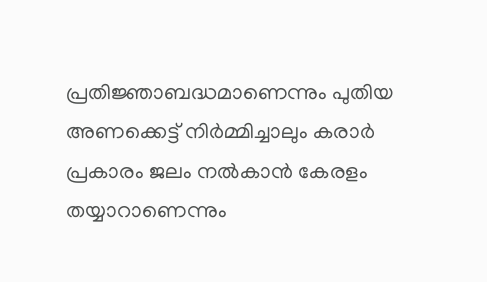പ്രതിജ്ഞാബദ്ധമാണെന്നും പുതിയ അണക്കെട്ട് നിർമ്മിച്ചാലും കരാർ പ്രകാരം ജലം നൽകാൻ കേരളം തയ്യാറാണെന്നും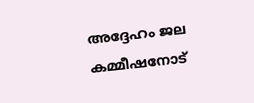അദ്ദേഹം ജല കമ്മീഷനോട്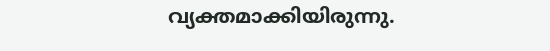വ്യക്തമാക്കിയിരുന്നു.